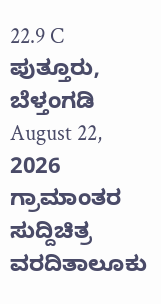22.9 C
ಪುತ್ತೂರು, ಬೆಳ್ತಂಗಡಿ
August 22, 2026
ಗ್ರಾಮಾಂತರ ಸುದ್ದಿಚಿತ್ರ ವರದಿತಾಲೂಕು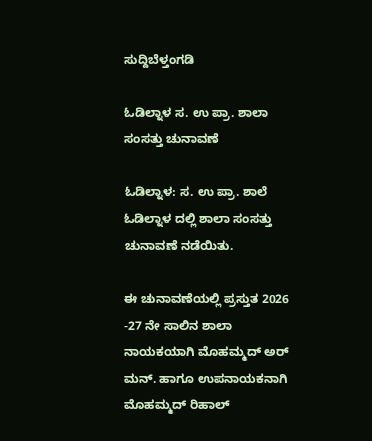ಸುದ್ದಿಬೆಳ್ತಂಗಡಿ

ಓಡಿಲ್ನಾಳ ಸ. ಉ ಪ್ರಾ. ಶಾಲಾ ಸಂಸತ್ತು ಚುನಾವಣೆ

ಓ‌ಡಿಲ್ನಾಳ: ಸ. ಉ ಪ್ರಾ. ಶಾಲೆ ಓಡಿಲ್ನಾಳ ದಲ್ಲಿ ಶಾಲಾ ಸಂಸತ್ತು ಚುನಾವಣೆ ನಡೆಯಿತು.

ಈ ಚುನಾವಣೆಯಲ್ಲಿ ಪ್ರಸ್ತುತ 2026 -27 ನೇ ಸಾಲಿನ ಶಾಲಾ ನಾಯಕಯಾಗಿ ಮೊಹಮ್ಮದ್ ಅರ್ ಮನ್. ಹಾಗೂ ಉಪನಾಯಕನಾಗಿ ಮೊಹಮ್ಮದ್ ರಿಹಾಲ್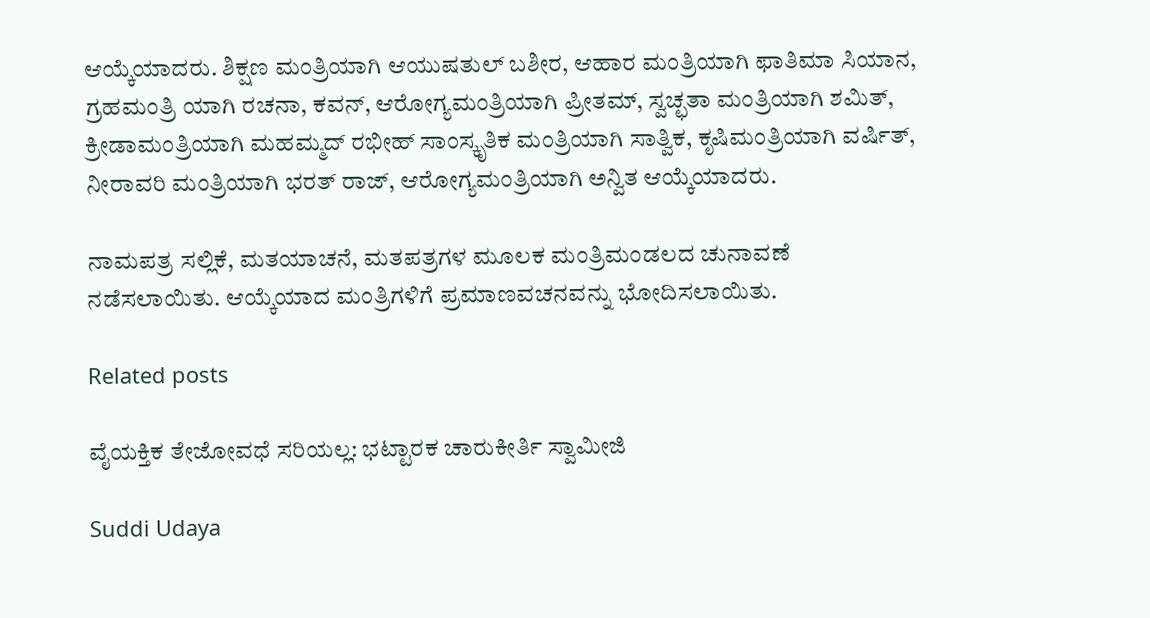ಆಯ್ಕೆಯಾದರು. ಶಿಕ್ಷಣ ಮಂತ್ರಿಯಾಗಿ ಆಯುಷತುಲ್ ಬಶೀರ, ಆಹಾರ ಮಂತ್ರಿಯಾಗಿ ಫಾತಿಮಾ ಸಿಯಾನ, ಗ್ರಹಮಂತ್ರಿ ಯಾಗಿ ರಚನಾ, ಕವನ್, ಆರೋಗ್ಯಮಂತ್ರಿಯಾಗಿ ಪ್ರೀತಮ್, ಸ್ವಚ್ಛತಾ ಮಂತ್ರಿಯಾಗಿ ಶಮಿತ್, ಕ್ರೀಡಾಮಂತ್ರಿಯಾಗಿ ಮಹಮ್ಮದ್ ರಭೀಹ್ ಸಾಂಸ್ಕೃತಿಕ ಮಂತ್ರಿಯಾಗಿ ಸಾತ್ವಿಕ, ಕೃಷಿಮಂತ್ರಿಯಾಗಿ ವರ್ಷಿತ್, ನೀರಾವರಿ ಮಂತ್ರಿಯಾಗಿ ಭರತ್ ರಾಜ್, ಆರೋಗ್ಯಮಂತ್ರಿಯಾಗಿ ಅನ್ವಿತ ಆಯ್ಕೆಯಾದರು.

ನಾಮಪತ್ರ ಸಲ್ಲಿಕೆ, ಮತಯಾಚನೆ, ಮತಪತ್ರಗಳ ಮೂಲಕ ಮಂತ್ರಿಮಂಡಲದ ಚುನಾವಣೆ ನಡೆಸಲಾಯಿತು. ಆಯ್ಕೆಯಾದ ಮಂತ್ರಿಗಳಿಗೆ ಪ್ರಮಾಣವಚನವನ್ನು ಭೋದಿಸಲಾಯಿತು.

Related posts

ವೈಯಕ್ತಿಕ ತೇಜೋವಧೆ ಸರಿಯಲ್ಲ: ಭಟ್ಟಾರಕ ಚಾರುಕೀರ್ತಿ ಸ್ವಾಮೀಜಿ

Suddi Udaya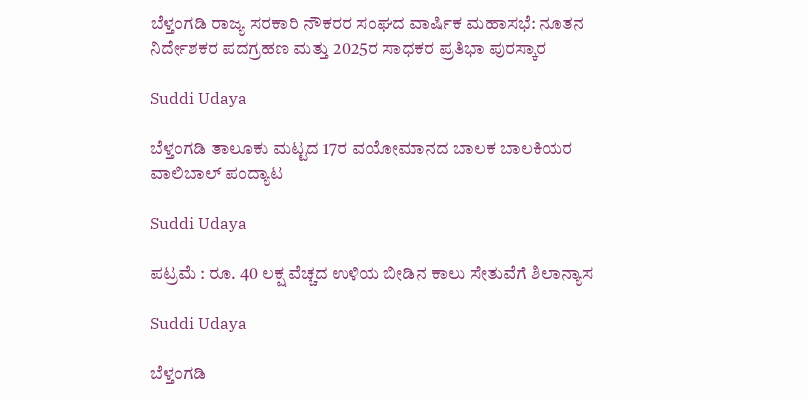ಬೆಳ್ತಂಗಡಿ ರಾಜ್ಯ ಸರಕಾರಿ ನೌಕರರ ಸಂಘದ ವಾರ್ಷಿಕ ಮಹಾಸಭೆ: ನೂತನ ನಿರ್ದೇಶಕರ ಪದಗ್ರಹಣ ಮತ್ತು 2025ರ ಸಾಧಕರ ಪ್ರತಿಭಾ ಪುರಸ್ಕಾರ

Suddi Udaya

ಬೆಳ್ತಂಗಡಿ ತಾಲೂಕು ಮಟ್ಟದ 17ರ ವಯೋಮಾನದ ಬಾಲಕ ಬಾಲಕಿಯರ ವಾಲಿಬಾಲ್ ಪಂದ್ಯಾಟ

Suddi Udaya

ಪಟ್ರಮೆ : ರೂ. 40 ಲಕ್ಷ ವೆಚ್ಚದ ಉಳಿಯ ಬೀಡಿನ ಕಾಲು ಸೇತುವೆಗೆ ಶಿಲಾನ್ಯಾಸ

Suddi Udaya

ಬೆಳ್ತಂಗಡಿ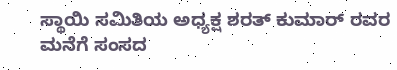ಸ್ಥಾಯಿ ಸಮಿತಿಯ ಅಧ್ಯಕ್ಷ ಶರತ್ ಕುಮಾರ್ ರವರ ಮನೆಗೆ ಸಂಸದ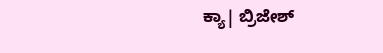ಕ್ಯಾ| ಬ್ರಿಜೇಶ್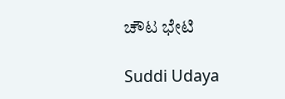ಚೌಟ ಭೇಟಿ

Suddi Udaya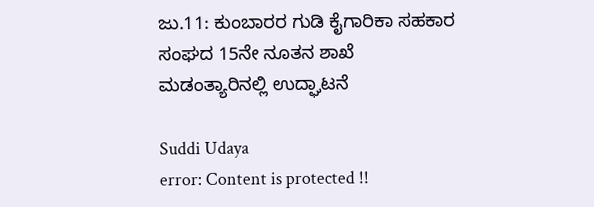ಜು.11: ಕುಂಬಾರರ ಗುಡಿ ಕೈಗಾರಿಕಾ ಸಹಕಾರ ಸಂಘದ 15ನೇ ನೂತನ ಶಾಖೆ ಮಡಂತ್ಯಾರಿನಲ್ಲಿ ಉದ್ಘಾಟನೆ

Suddi Udaya
error: Content is protected !!